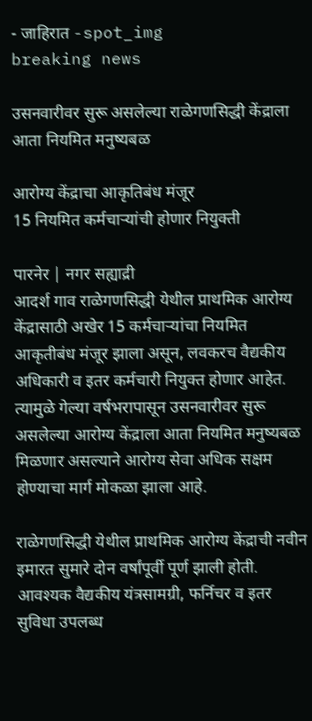- जाहिरात -spot_img
breaking news

उसनवारीवर सुरू असलेल्या राळेगणसिद्धी केंद्राला आता नियमित मनुष्यबळ

आरोग्य केंद्राचा आकृतिबंध मंजूर
15 नियमित कर्मचाऱ्यांची होणार नियुक्ती

पारनेर | नगर सह्याद्री
आदर्श गाव राळेगणसिद्धी येथील प्राथमिक आरोग्य केंद्रासाठी अखेर 15 कर्मचाऱ्यांचा नियमित आकृतीबंध मंजूर झाला असून, लवकरच वैद्यकीय अधिकारी व इतर कर्मचारी नियुक्त होणार आहेत. त्यामुळे गेल्या वर्षभरापासून उसनवारीवर सुरू असलेल्या आरोग्य केंद्राला आता नियमित मनुष्यबळ मिळणार असल्याने आरोग्य सेवा अधिक सक्षम होण्याचा मार्ग मोकळा झाला आहे.

राळेगणसिद्धी येथील प्राथमिक आरोग्य केंद्राची नवीन इमारत सुमारे दोन वर्षांपूर्वी पूर्ण झाली होती. आवश्यक वैद्यकीय यंत्रसामग्री, फर्निचर व इतर सुविधा उपलब्ध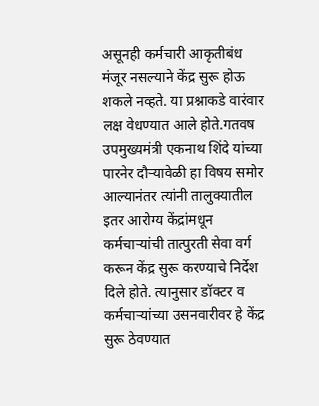असूनही कर्मचारी आकृतीबंध मंजूर नसल्याने केंद्र सुरू होऊ शकले नव्हते. या प्रश्नाकडे वारंवार लक्ष वेधण्यात आले होते.गतवष उपमुख्यमंत्री एकनाथ शिंदे यांच्या पारनेर दौऱ्यावेळी हा विषय समोर आल्यानंतर त्यांनी तालुक्यातील इतर आरोग्य केंद्रांमधून कर्मचाऱ्यांची तात्पुरती सेवा वर्ग करून केंद्र सुरू करण्याचे निर्देश दिले होते. त्यानुसार डॉक्टर व कर्मचाऱ्यांच्या उसनवारीवर हे केंद्र सुरू ठेवण्यात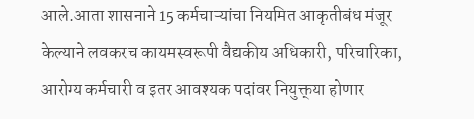आले.आता शासनाने 15 कर्मचाऱ्यांचा नियमित आकृतीबंध मंजूर केल्याने लवकरच कायमस्वरूपी वैद्यकीय अधिकारी, परिचारिका, आरोग्य कर्मचारी व इतर आवश्यक पदांवर नियुक्त्‌‍या होणार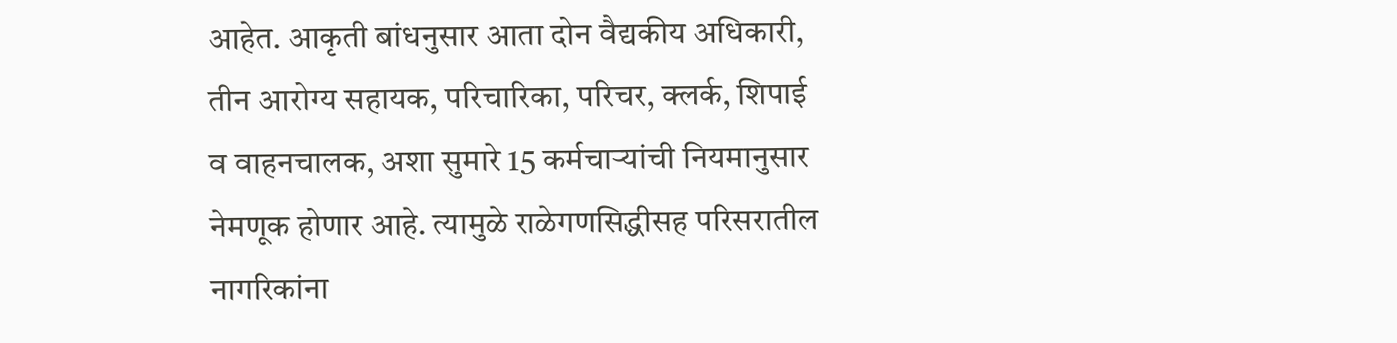आहेत. आकृती बांधनुसार आता दोन वैद्यकीय अधिकारी, तीन आरोग्य सहायक, परिचारिका, परिचर, क्लर्क, शिपाई व वाहनचालक, अशा सुमारे 15 कर्मचाऱ्यांची नियमानुसार नेमणूक होणार आहे. त्यामुळे राळेगणसिद्धीसह परिसरातील नागरिकांना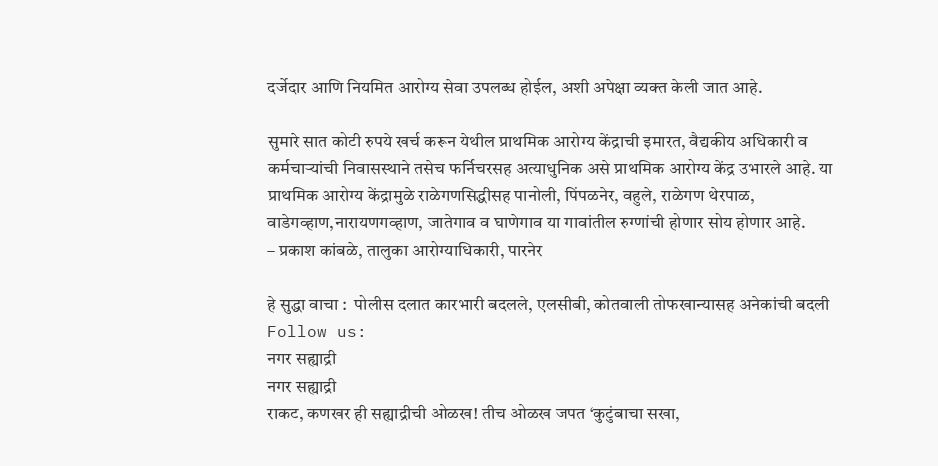दर्जेदार आणि नियमित आरोग्य सेवा उपलब्ध होईल, अशी अपेक्षा व्यक्त केली जात आहे.

सुमारे सात कोटी रुपये खर्च करून येथील प्राथमिक आरोग्य केंद्राची इमारत, वैद्यकीय अधिकारी व कर्मचाऱ्यांची निवासस्थाने तसेच फर्निचरसह अत्याधुनिक असे प्राथमिक आरोग्य केंद्र उभारले आहे. या प्राथमिक आरोग्य केंद्रामुळे राळेगणसिद्धीसह पानोली, पिंपळनेर, वहुले, राळेगण थेरपाळ, वाडेगव्हाण,नारायणगव्हाण, जातेगाव व घाणेगाव या गावांतील रुग्णांची होणार सोय होणार आहे.
– प्रकाश कांबळे, तालुका आरोग्याधिकारी, पारनेर

हे सुद्धा वाचा :  पोलीस दलात कारभारी बदलले, एलसीबी, कोतवाली तोफखान्यासह अनेकांची बदली
Follow us:
नगर सह्याद्री
नगर सह्याद्री
राकट, कणखर ही सह्याद्रीची ओळख! तीच ओळख जपत ‘कुटुंबाचा सखा,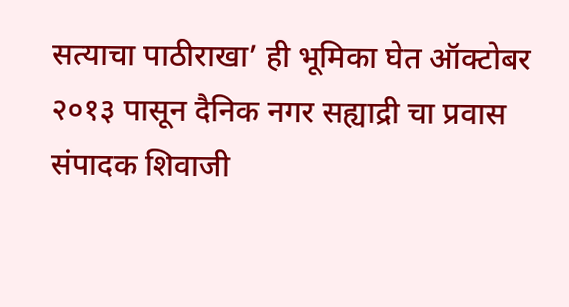सत्याचा पाठीराखा’ ही भूमिका घेत ऑक्टोबर २०१३ पासून दैनिक नगर सह्याद्री चा प्रवास संपादक शिवाजी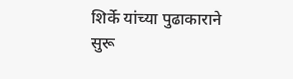शिर्के यांच्या पुढाकाराने सुरू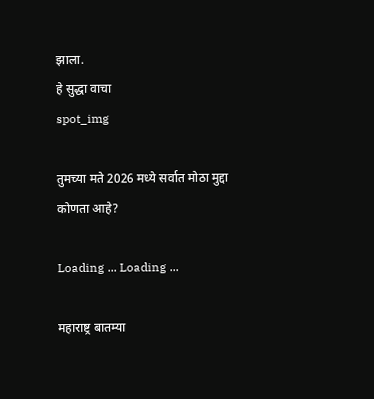झाला.
हे सुद्धा वाचा
spot_img

तुमच्या मते 2026 मध्ये सर्वात मोठा मुद्दा कोणता आहे?

Loading ... Loading ...

महाराष्ट्र बातम्या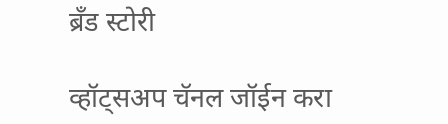ब्रँड स्टोरी

व्हॉट्सअप चॅनल जॉईन करा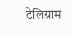टेलिग्राम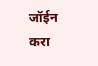जॉईन करा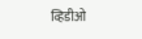व्हिडीओ